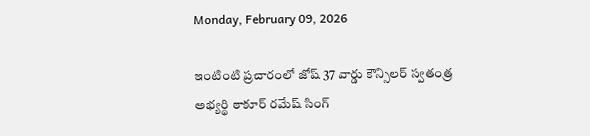Monday, February 09, 2026

ఇంటింటి ప్రచారంలో జోష్ 37 వార్డు కౌన్సిలర్ స్వతంత్ర అభ్యర్థి ఠాకూర్ రమేష్ సింగ్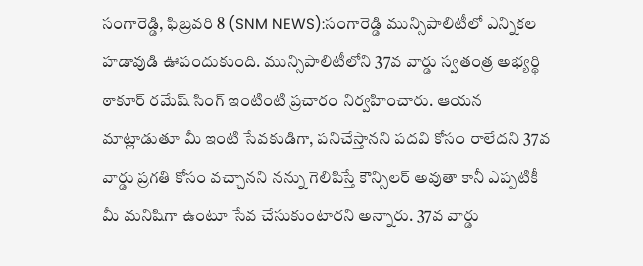సంగారెడ్డి, ఫిబ్రవరి 8 (SNM NEWS):సంగారెడ్డి మున్సిపాలిటీలో ఎన్నికల హడావుడి ఊపందుకుంది. మున్సిపాలిటీలోని 37వ వార్డు స్వతంత్ర అభ్యర్థి ఠాకూర్ రమేష్ సింగ్ ఇంటింటి ప్రచారం నిర్వహించారు. ఆయన మాట్లాడుతూ మీ ఇంటి సేవకుడిగా, పనిచేస్తానని పదవి కోసం రాలేదని 37వ వార్డు ప్రగతి కోసం వచ్చానని నన్ను గెలిపిస్తే కౌన్సిలర్ అవుతా కానీ ఎప్పటికీ మీ మనిషిగా ఉంటూ సేవ చేసుకుంటారని అన్నారు. 37వ వార్డు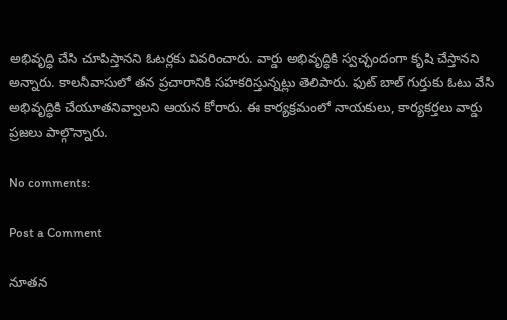అభివృద్ధి చేసి చూపిస్తానని ఓటర్లకు వివరించారు. వార్డు అభివృద్ధికి స్వచ్ఛందంగా కృషి చేస్తానని అన్నారు. కాలనీవాసులో తన ప్రచారానికి సహకరిస్తున్నట్లు తెలిపారు. ఫుట్ బాల్ గుర్తుకు ఓటు వేసి అభివృద్ధికి చేయూతనివ్వాలని ఆయన కోరారు. ఈ కార్యక్రమంలో నాయకులు, కార్యకర్తలు వార్డు ప్రజలు పాల్గొన్నారు.

No comments:

Post a Comment

నూతన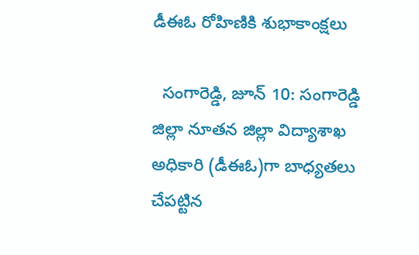డీఈఓ రోహిణికి శుభాకాంక్షలు

  సంగారెడ్డి, జూన్ 10: సంగారెడ్డి జిల్లా నూతన జిల్లా విద్యాశాఖ అధికారి (డీఈఓ)గా బాధ్యతలు చేపట్టిన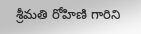శ్రీమతి రోహిణి గారిని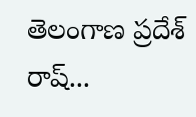తెలంగాణ ప్రదేశ్ రాష్...